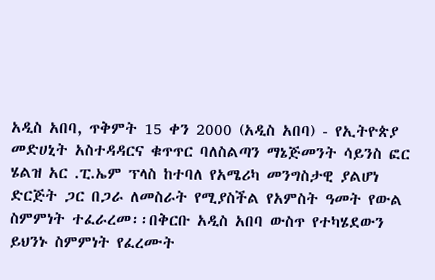አዲስ አበባ, ጥቅምት 15 ቀን 2000 (አዲስ አበባ) - የኢትዮጵያ መድሀኒት አስተዳዳርና ቁጥጥር ባለስልጣን ማኔጅመንት ሳይንስ ፎር ሄልዝ አር .ፒ.ኤም ፕላስ ከተባለ የአሜሪካ መንግስታዊ ያልሆነ ድርጅት ጋር በጋራ ለመስራት የሚያስችል የአምስት ዓመት የውል ስምምነት ተፈራረመ፡፡በቅርቡ አዲስ አበባ ውስጥ የተካሄደውን ይህንኑ ስምምነት የፈረሙት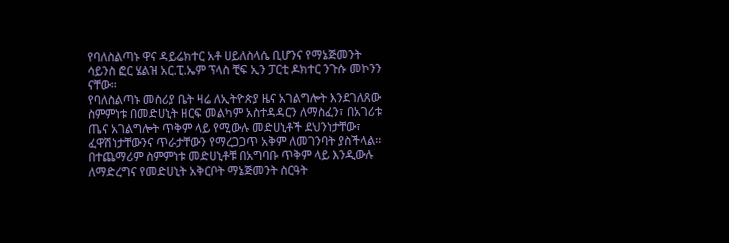የባለስልጣኑ ዋና ዳይሬክተር አቶ ሀይለስላሴ ቢሆንና የማኔጅመንት ሳይንስ ፎር ሄልዝ አር.ፒ.ኤም ፕላስ ቺፍ ኢን ፓርቲ ዶክተር ንጉሱ መኮንን ናቸው፡፡
የባለስልጣኑ መስሪያ ቤት ዛሬ ለኢትዮጵያ ዜና አገልግሎት እንደገለጸው ስምምነቱ በመድሀኒት ዘርፍ መልካም አስተዳዳርን ለማስፈን፣ በአገሪቱ ጤና አገልግሎት ጥቅም ላይ የሚውሉ መድሀኒቶች ደህንነታቸው፣ ፈዋሽነታቸውንና ጥራታቸውን የማረጋጋጥ አቅም ለመገንባት ያስችላል፡፡
በተጨማሪም ስምምነቱ መድሀኒቶቹ በአግባቡ ጥቅም ላይ እንዲውሉ ለማድረግና የመድሀኒት አቅርቦት ማኔጅመንት ስርዓት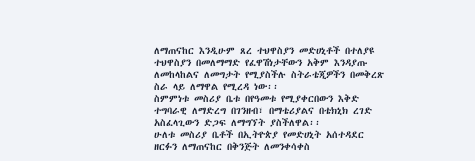ለማጠናከር እንዲሁም ጸረ ተህዋስያን መድሀኒቶች በተለያዩ ተህዋስያን በመለማማድ የፈዋሽነታቸውን አቅም እንዳያጡ ለመከላከልና ለመግታት የሚያስችሉ ስትራቴጂዎችን በመቅረጽ ስራ ላይ ለማዋል የሚረዳ ነው፡፡
ስምምነቱ መስሪያ ቤቱ በየዓመቱ የሚያቀርበውን እቅድ ተግባራዊ ለማድረግ በገንዘብ፣ በማቴሪያልና በቴክኒክ ረገድ አስፈላጊውን ድጋፍ ለማግኘት ያስችለዋል፡፡
ሁለቱ መስሪያ ቤቶች በኢትዮጵያ የመድሀኒት አሰተዳደር ዘርፉን ለማጠናከር በቅንጅት ለመንቀሳቀስ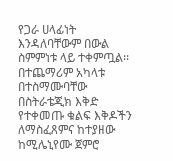የጋራ ሀላፊነት እንዳለባቸውም በውል ስምምነቱ ላይ ተቀምጧል፡፡
በተጨማሪም አካላቱ በተስማሙባቸው በስትራቴጂክ እቅድ የተቀመጡ ቁልፍ እቅዶችን ለማስፈጸምና ከተያዘው ከሚሌኒየሙ ጀምሮ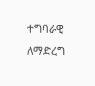ተግባራዊ ለማድረግ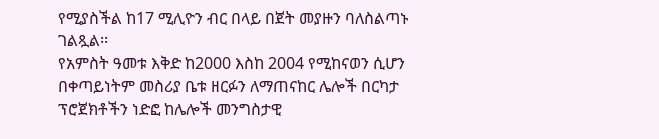የሚያስችል ከ17 ሚሊዮን ብር በላይ በጀት መያዙን ባለስልጣኑ ገልጿል፡፡
የአምስት ዓመቱ እቅድ ከ2000 እስከ 2004 የሚከናወን ሲሆን በቀጣይነትም መስሪያ ቤቱ ዘርፉን ለማጠናከር ሌሎች በርካታ ፕሮጀክቶችን ነድፎ ከሌሎች መንግስታዊ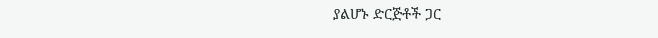ያልሆኑ ድርጅቶች ጋር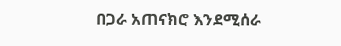በጋራ አጠናክሮ እንደሚሰራ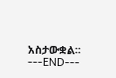አስታውቋል፡፡
---END---